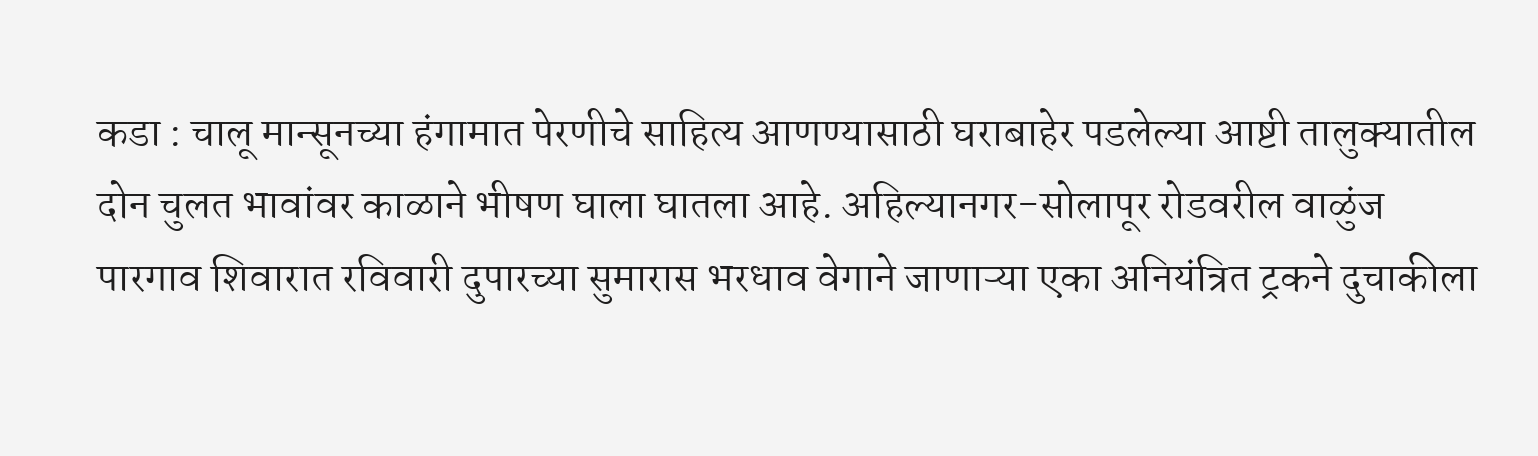कडा : चालू मान्सूनच्या हंगामात पेरणीचे साहित्य आणण्यासाठी घराबाहेर पडलेल्या आष्टी तालुक्यातील दोन चुलत भावांवर काळाने भीषण घाला घातला आहे. अहिल्यानगर-सोलापूर रोडवरील वाळुंज पारगाव शिवारात रविवारी दुपारच्या सुमारास भरधाव वेगाने जाणाऱ्या एका अनियंत्रित ट्रकने दुचाकीला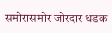समोरासमोर जोरदार धडक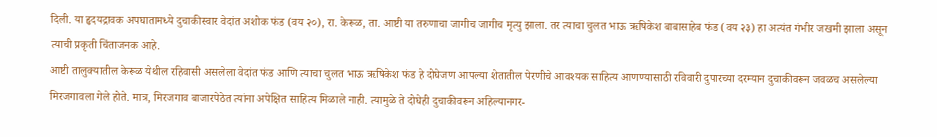दिली. या हृदयद्रावक अपघातामध्ये दुचाकीस्वार वेदांत अशोक फंड (वय २०), रा. केरूळ, ता. आष्टी या तरुणाचा जागीच जागीच मृत्यु झाला. तर त्याचा चुलत भाऊ ऋषिकेश बाबासाहेब फंड (वय २३) हा अत्यंत गंभीर जखमी झाला असून त्याची प्रकृती चिंताजनक आहे.
आष्टी तालुक्यातील केरूळ येथील रहिवासी असलेला वेदांत फंड आणि त्याचा चुलत भाऊ ऋषिकेश फंड हे दोघेजण आपल्या शेतातील पेरणीचे आवश्यक साहित्य आणण्यासाठी रविवारी दुपारच्या दरम्यान दुचाकीवरून जवळच असलेल्या मिरजगावला गेले होते. मात्र, मिरजगाव बाजारपेठेत त्यांना अपेक्षित साहित्य मिळाले नाही. त्यामुळे ते दोघेही दुचाकीवरून अहिल्यानगर-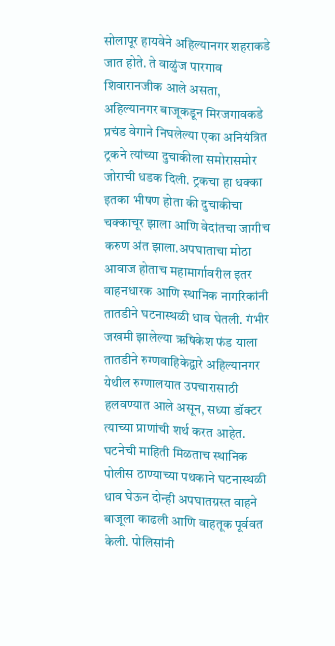सोलापूर हायवेने अहिल्यानगर शहराकडे जात होते. ते वाळुंज पारगाव शिवारानजीक आले असता, अहिल्यानगर बाजूकडून मिरजगावकडे प्रचंड वेगाने निघलेल्या एका अनियंत्रित ट्रकने त्यांच्या दुचाकीला समोरासमोर जोराची धडक दिली. ट्रकचा हा धक्का इतका भीषण होता की दुचाकीचा चक्काचूर झाला आणि वेदांतचा जागीच करुण अंत झाला.अपघाताचा मोठा आवाज होताच महामार्गावरील इतर वाहनधारक आणि स्थानिक नागरिकांनी तातडीने घटनास्थळी धाव घेतली. गंभीर जखमी झालेल्या ऋषिकेश फंड याला तातडीने रुग्णवाहिकेद्वारे अहिल्यानगर येथील रुग्णालयात उपचारासाठी हलवण्यात आले असून, सध्या डॉक्टर त्याच्या प्राणांची शर्थ करत आहेत. घटनेची माहिती मिळताच स्थानिक पोलीस ठाण्याच्या पथकाने घटनास्थळी धाव घेऊन दोन्ही अपघातग्रस्त वाहने बाजूला काढली आणि वाहतूक पूर्ववत केली. पोलिसांनी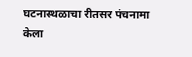घटनास्थळाचा रीतसर पंचनामा केला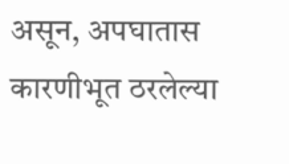असून, अपघातास कारणीभूत ठरलेल्या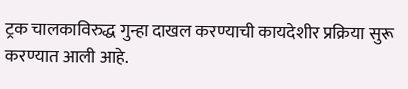ट्रक चालकाविरुद्ध गुन्हा दाखल करण्याची कायदेशीर प्रक्रिया सुरू करण्यात आली आहे.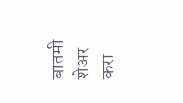बातमी शेअर करा